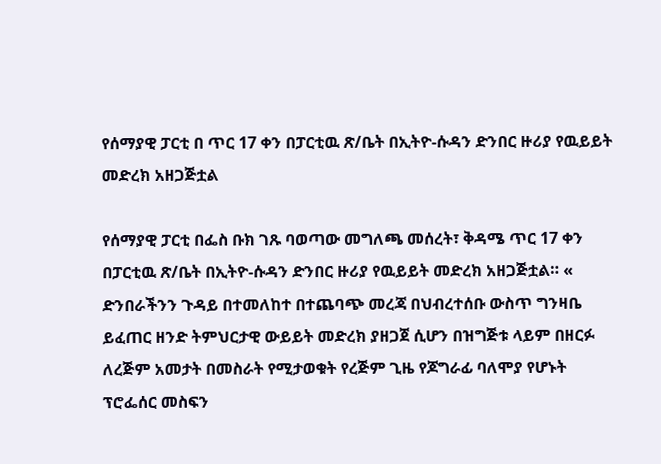የሰማያዊ ፓርቲ በ ጥር 17 ቀን በፓርቲዉ ጽ/ቤት በኢትዮ-ሱዳን ድንበር ዙሪያ የዉይይት መድረክ አዘጋጅቷል

የሰማያዊ ፓርቲ በፌስ ቡክ ገጹ ባወጣው መግለጫ መሰረት፣ ቅዳሜ ጥር 17 ቀን በፓርቲዉ ጽ/ቤት በኢትዮ-ሱዳን ድንበር ዙሪያ የዉይይት መድረክ አዘጋጅቷል። « ድንበራችንን ጉዳይ በተመለከተ በተጨባጭ መረጃ በህብረተሰቡ ውስጥ ግንዛቤ ይፈጠር ዘንድ ትምህርታዊ ውይይት መድረክ ያዘጋጀ ሲሆን በዝግጅቱ ላይም በዘርፉ ለረጅም አመታት በመስራት የሚታወቁት የረጅም ጊዜ የጆግራፊ ባለሞያ የሆኑት ፕሮፌሰር መስፍን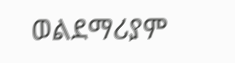ወልደማሪያም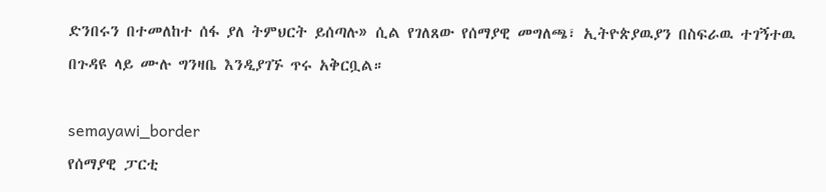ድንበሩን በተመለከተ ሰፋ ያለ ትምህርት ይሰጣሉ» ሲል የገለጸው የሰማያዊ መግለጫ፣ ኢትዮጵያዉያን በስፍራዉ ተገኝተዉ በጉዳዩ ላይ ሙሉ ግንዛቤ እንዲያገኙ ጥሩ አቅርቧል።

semayawi_border
የሰማያዊ ፓርቲ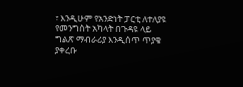፣ እንዲሁም የአንድነት ፓርቲ ለተለያዩ የመንግስት አካላት በጉዳዩ ላይ ግልጽ ማብራሪያ እንዲሰጥ ጥያቄ ያቀረቡ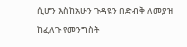ሲሆን እስከአሁን ጉዳዩን በድብቅ ለመያዝ ከፈለጉ የመንግስት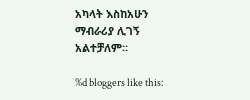አካላት እስከአሁን ማብራሪያ ሊገኝ አልተቻለም።

%d bloggers like this: